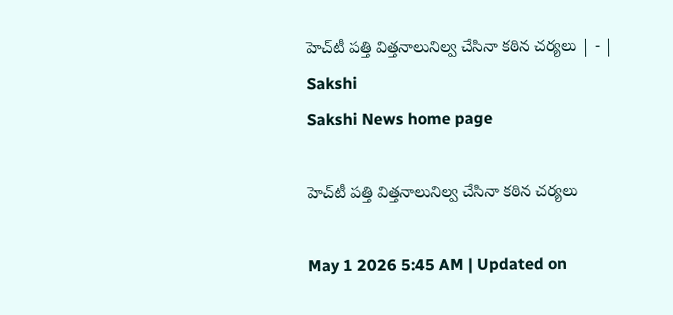హెచ్‌టీ పత్తి విత్తనాలునిల్వ చేసినా కఠిన చర్యలు | - | Sakshi
Sakshi News home page

హెచ్‌టీ పత్తి విత్తనాలునిల్వ చేసినా కఠిన చర్యలు

May 1 2026 5:45 AM | Updated on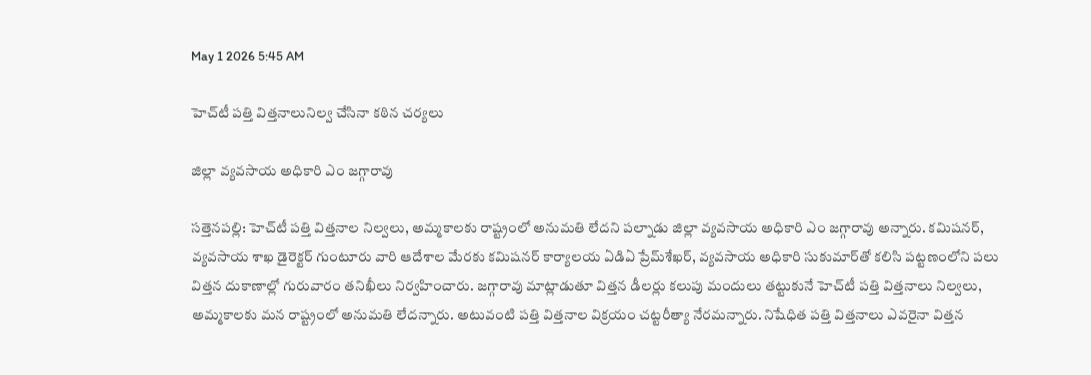May 1 2026 5:45 AM

హెచ్‌టీ పత్తి విత్తనాలునిల్వ చేసినా కఠిన చర్యలు

జిల్లా వ్యవసాయ అధికారి ఎం జగ్గారావు

సత్తెనపల్లి: హెచ్‌టీ పత్తి విత్తనాల నిల్వలు, అమ్మకాలకు రాష్ట్రంలో అనుమతి లేదని పల్నాడు జిల్లా వ్యవసాయ అధికారి ఎం జగ్గారావు అన్నారు. కమిషనర్‌, వ్యవసాయ శాఖ డైరెక్టర్‌ గుంటూరు వారి ఆదేశాల మేరకు కమిషనర్‌ కార్యాలయ ఏడిఏ ప్రేమ్‌శేఖర్‌, వ్యవసాయ అధికారి సుకుమార్‌తో కలిసి పట్టణంలోని పలు విత్తన దుకాణాల్లో గురువారం తనిఖీలు నిర్వహించారు. జగ్గారావు మాట్లాడుతూ విత్తన డీలర్లు కలుపు మందులు తట్టుకునే హెచ్‌టీ పత్తి విత్తనాలు నిల్వలు, అమ్మకాలకు మన రాష్ట్రంలో అనుమతి లేదన్నారు. అటువంటి పత్తి విత్తనాల విక్రయం చట్టరీత్యా నేరమన్నారు. నిషేధిత పత్తి విత్తనాలు ఎవరైనా విత్తన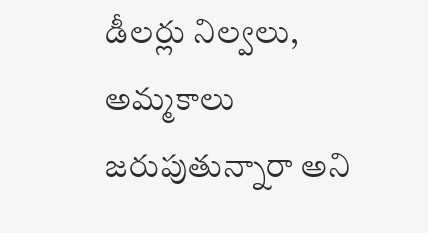డీలర్లు నిల్వలు, అమ్మకాలు జరుపుతున్నారా అని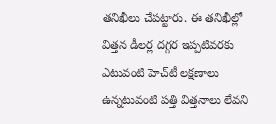తనిఖీలు చేపట్టారు. ఈ తనిఖీల్లో విత్తన డీలర్ల దగ్గర ఇప్పటివరకు ఎటువంటి హెచ్‌టీ లక్షణాలు ఉన్నటువంటి పత్తి విత్తనాలు లేవని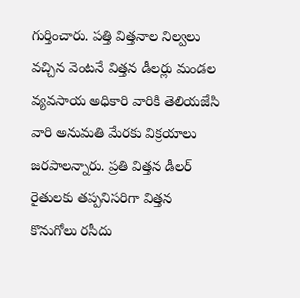గుర్తించారు. పత్తి విత్తనాల నిల్వలు వచ్చిన వెంటనే విత్తన డీలర్లు మండల వ్యవసాయ అధికారి వారికి తెలియజేసి వారి అనుమతి మేరకు విక్రయాలు జరపాలన్నారు. ప్రతి విత్తన డీలర్‌ రైతులకు తప్పనిసరిగా విత్తన కొనుగోలు రసీదు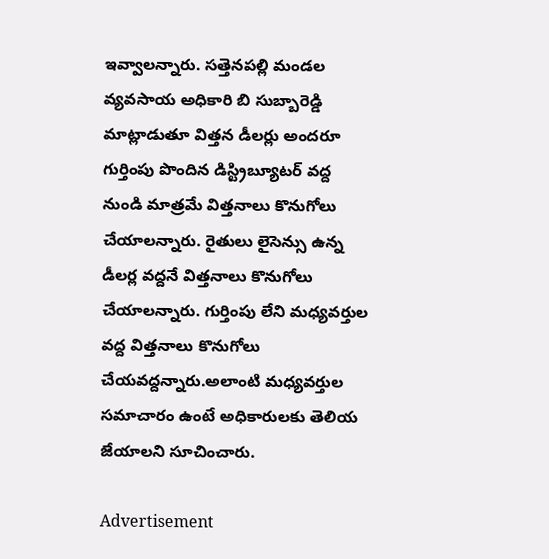ఇవ్వాలన్నారు. సత్తెనపల్లి మండల వ్యవసాయ అధికారి బి సుబ్బారెడ్డి మాట్లాడుతూ విత్తన డీలర్లు అందరూ గుర్తింపు పొందిన డిస్ట్రిబ్యూటర్‌ వద్ద నుండి మాత్రమే విత్తనాలు కొనుగోలు చేయాలన్నారు. రైతులు లైసెన్సు ఉన్న డీలర్ల వద్దనే విత్తనాలు కొనుగోలు చేయాలన్నారు. గుర్తింపు లేని మధ్యవర్తుల వద్ద విత్తనాలు కొనుగోలు చేయవద్దన్నారు.అలాంటి మధ్యవర్తుల సమాచారం ఉంటే అధికారులకు తెలియ జేయాలని సూచించారు.

Advertisement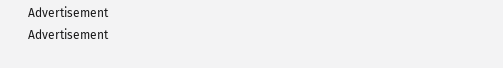Advertisement
Advertisement